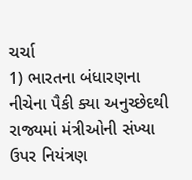ચર્ચા
1) ભારતના બંધારણના નીચેના પૈકી ક્યા અનુચ્છેદથી રાજ્યમાં મંત્રીઓની સંખ્યા ઉપર નિયંત્રણ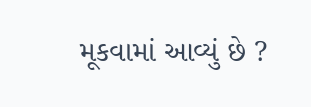મૂકવામાં આવ્યું છે ?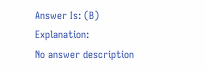Answer Is: (B)
Explanation:
No answer description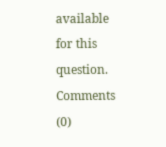available for this question.
Comments (0)